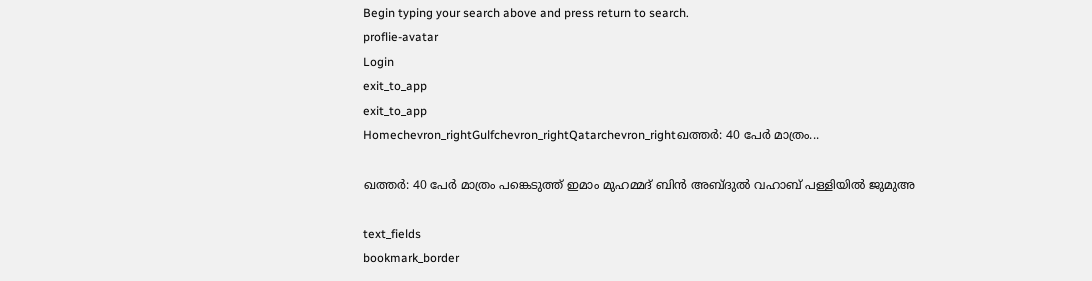Begin typing your search above and press return to search.
proflie-avatar
Login
exit_to_app
exit_to_app
Homechevron_rightGulfchevron_rightQatarchevron_rightഖത്തർ: 40 പേർ മാത്രം...

ഖത്തർ: 40 പേർ മാത്രം പങ്കെടുത്ത് ഇമാം മുഹമ്മദ് ബിൻ അബ്ദുൽ വഹാബ് പള്ളിയിൽ ജുമുഅ

text_fields
bookmark_border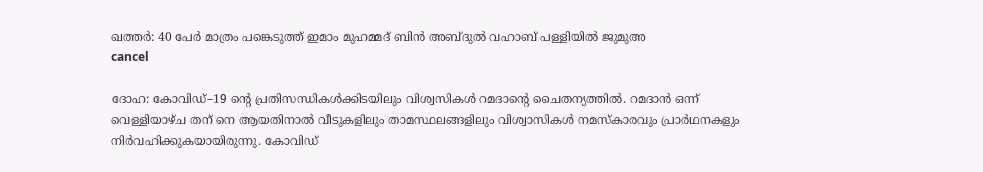ഖത്തർ: 40 പേർ മാത്രം പങ്കെടുത്ത് ഇമാം മുഹമ്മദ് ബിൻ അബ്ദുൽ വഹാബ് പള്ളിയിൽ ജുമുഅ
cancel

ദോഹ: കോവിഡ്–19 ന്‍റെ പ്രതിസന്ധികൾക്കിടയിലും വിശ്വസികൾ റമദാന്‍റെ ചൈതന്യത്തിൽ. റമദാൻ ഒന്ന് വെള്ളിയാഴ്ച തന് നെ ആയതിനാൽ വീടുകളിലും താമസ്ഥലങ്ങളിലും വിശ്വാസികൾ നമസ്കാരവും പ്രാർഥനകളും നിർവഹിക്കുകയായിരുന്നു. കോവിഡ്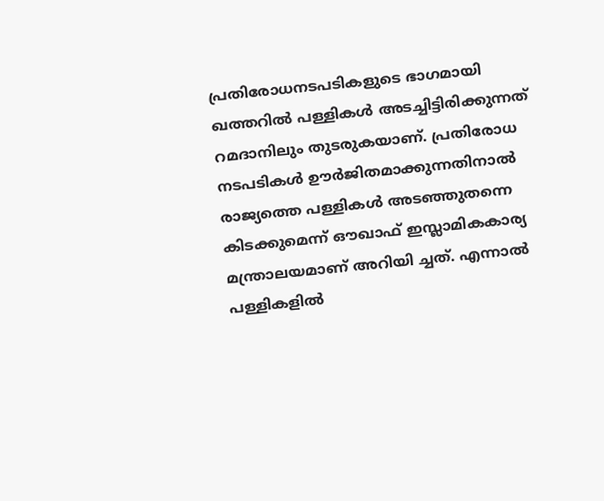പ്രതിരോധനടപടികളുടെ ഭാഗമായി ഖത്തറിൽ പള്ളികൾ അടച്ചിട്ടിരിക്കുന്നത് റമദാനിലും തുടരുകയാണ്. പ്രതിരോധ നടപടികൾ ഊർജിതമാക്കുന്നതിനാൽ രാജ്യത്തെ പള്ളികൾ അടഞ്ഞുതന്നെ കിടക്കുമെന്ന് ഔഖാഫ് ഇസ്ലാമികകാര്യ മന്ത്രാലയമാണ് അറിയി ച്ചത്. എന്നാൽ പള്ളികളിൽ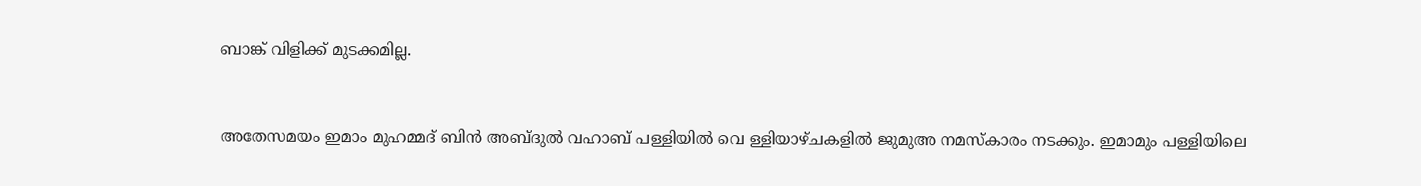ബാങ്ക് വിളിക്ക് മുടക്കമില്ല.


അതേസമയം ഇമാം മുഹമ്മദ് ബിൻ അബ്ദുൽ വഹാബ് പള്ളിയിൽ വെ ള്ളിയാഴ്ചകളിൽ ജുമുഅ നമസ്കാരം നടക്കും. ഇമാമും പള്ളിയിലെ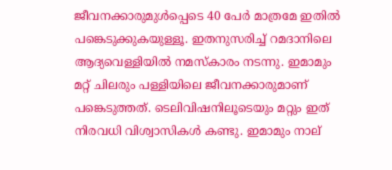ജീവനക്കാരുമുൾപ്പെടെ 40 പേർ മാത്രമേ ഇതിൽ പങ്കെടുക്കുകയുള്ളൂ. ഇതനുസരിച്ച് റമദാനിലെ ആദ്യവെള്ളിയിൽ നമസ്കാരം നടന്നു. ഇമാമും മറ്റ് ചിലരും പള്ളിയിലെ ജീവനക്കാരുമാണ് പങ്കെടുത്തത്. ടെലിവിഷനിലൂടെയും മറ്റും ഇത് നിരവധി വിശ്വാസികൾ കണ്ടു. ഇമാമും നാല്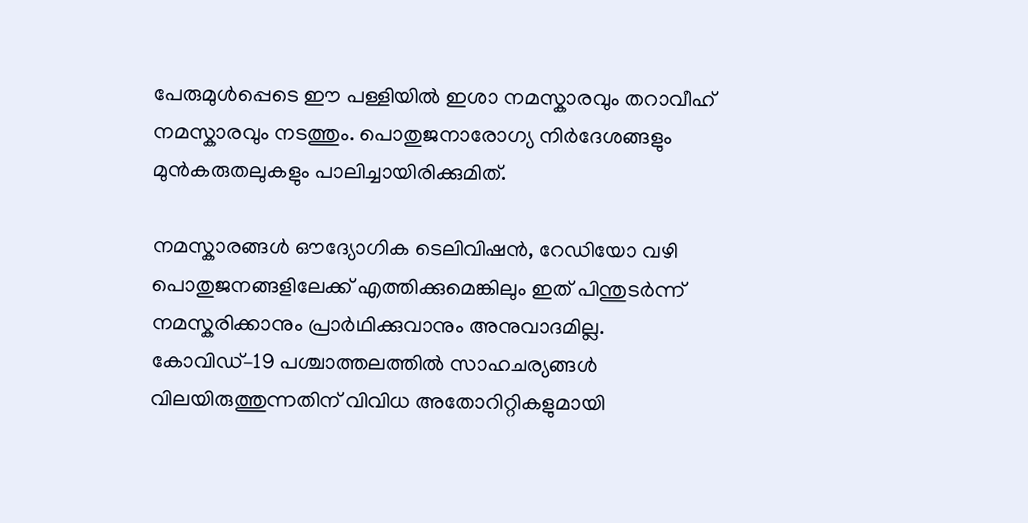പേരുമുൾപ്പെടെ ഈ പള്ളിയിൽ ഇശാ നമസ്കാരവും തറാവീഹ് നമസ്കാരവും നടത്തും. പൊതുജനാരോഗ്യ നിർദേശങ്ങളും മുൻകരുതലുകളും പാലിച്ചായിരിക്കുമിത്.

നമസ്കാരങ്ങൾ ഔദ്യോഗിക ടെലിവിഷൻ, റേഡിയോ വഴി പൊതുജനങ്ങളിലേക്ക് എത്തിക്കുമെങ്കിലും ഇത് പിന്തുടർന്ന് നമസ്കരിക്കാനും പ്രാർഥിക്കുവാനും അനുവാദമില്ല.
കോവിഡ്–19 പശ്ചാത്തലത്തിൽ സാഹചര്യങ്ങൾ വിലയിരുത്തുന്നതിന് വിവിധ അതോറിറ്റികളുമായി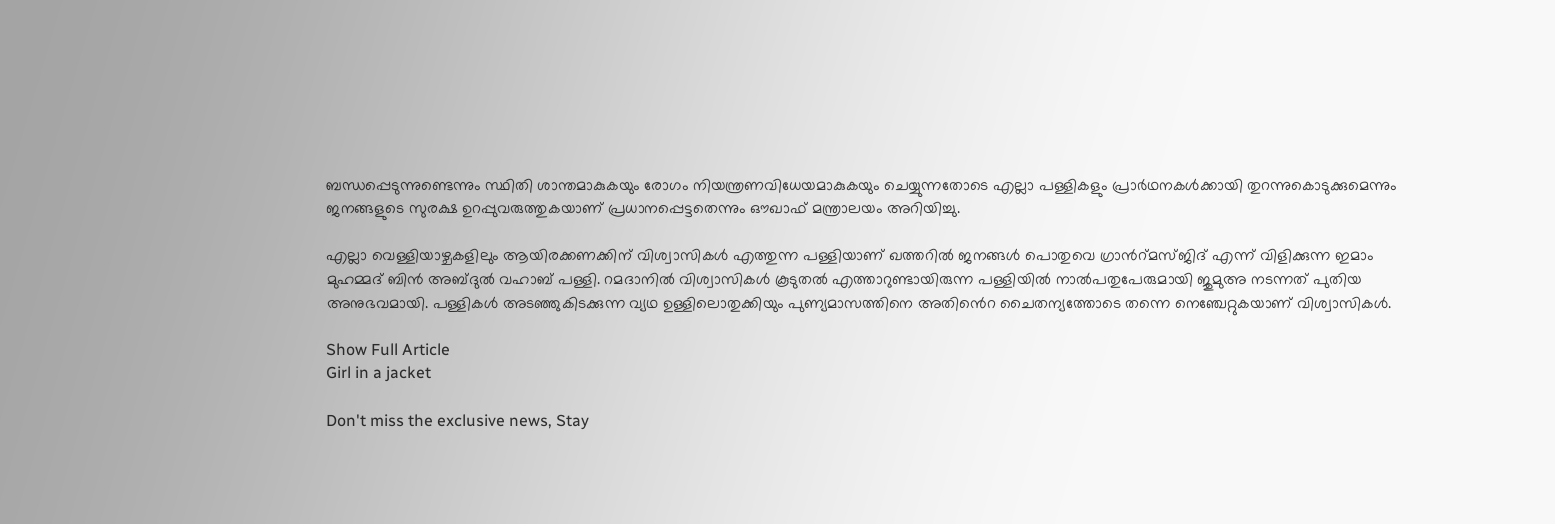ബന്ധപ്പെടുന്നുണ്ടെന്നും സ്ഥിതി ശാന്തമാകുകയും രോഗം നിയന്ത്രണവിധേയമാകുകയും ചെയ്യുന്നതോടെ എല്ലാ പള്ളികളും പ്രാർഥനകൾക്കായി തുറന്നുകൊടുക്കുമെന്നും ജനങ്ങളുടെ സുരക്ഷ ഉറപ്പുവരുത്തുകയാണ് പ്രധാനപ്പെട്ടതെന്നും ഔഖാഫ് മന്ത്രാലയം അറിയിച്ചു.

എല്ലാ വെള്ളിയാഴ്ചകളിലും ആയിരക്കണക്കിന് വിശ്വാസികൾ എത്തുന്ന പള്ളിയാണ് ഖത്തറിൽ ജനങ്ങൾ പൊതുവെ ഗ്രാൻറ്മസ്ജിദ് എന്ന് വിളിക്കുന്ന ഇമാം മുഹമ്മദ് ബിൻ അബ്ദുൽ വഹാബ് പള്ളി. റമദാനിൽ വിശ്വാസികൾ കൂടുതൽ എത്താറുണ്ടായിരുന്ന പള്ളിയിൽ നാൽപതുപേരുമായി ജുമുഅ നടന്നത് പുതിയ അനുഭവമായി. പള്ളികൾ അടഞ്ഞുകിടക്കുന്ന വ്യഥ ഉള്ളിലൊതുക്കിയും പുണ്യമാസത്തിനെ അതിൻെറ ചൈതന്യത്തോടെ തന്നെ നെഞ്ചേറ്റുകയാണ് വിശ്വാസികൾ.

Show Full Article
Girl in a jacket

Don't miss the exclusive news, Stay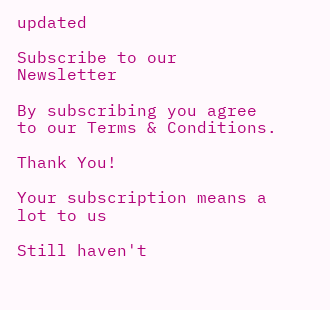updated

Subscribe to our Newsletter

By subscribing you agree to our Terms & Conditions.

Thank You!

Your subscription means a lot to us

Still haven't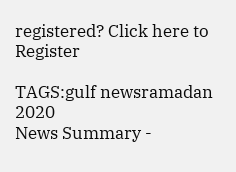registered? Click here to Register

TAGS:gulf newsramadan 2020
News Summary -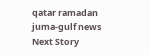qatar ramadan juma-gulf news
Next Story